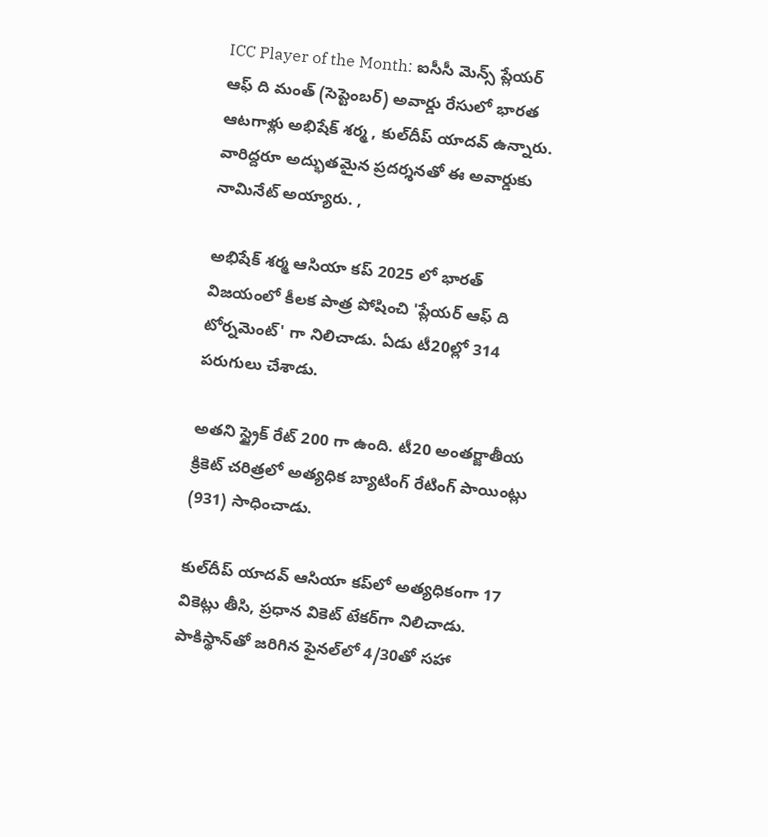ICC Player of the Month: ఐసీసీ మెన్స్ ప్లేయర్ ఆఫ్ ది మంత్ (సెప్టెంబర్) అవార్డు రేసులో భారత ఆటగాళ్లు అభిషేక్ శర్మ , కుల్‌దీప్ యాదవ్ ఉన్నారు. వారిద్దరూ అద్భుతమైన ప్రదర్శనతో ఈ అవార్డుకు నామినేట్ అయ్యారు. ,

అభిషేక్ శర్మ ఆసియా కప్ 2025 లో భారత్ విజయంలో కీలక పాత్ర పోషించి 'ప్లేయర్ ఆఫ్ ది టోర్నమెంట్' గా నిలిచాడు. ఏడు టీ20ల్లో 314 పరుగులు చేశాడు.

అతని స్ట్రైక్ రేట్ 200 గా ఉంది. టీ20 అంతర్జాతీయ క్రికెట్ చరిత్రలో అత్యధిక బ్యాటింగ్ రేటింగ్ పాయింట్లు (931) సాధించాడు.

కుల్‌దీప్ యాదవ్ ఆసియా కప్‌లో అత్యధికంగా 17 వికెట్లు తీసి, ప్రధాన వికెట్ టేకర్‌గా నిలిచాడు. పాకిస్థాన్‌తో జరిగిన ఫైనల్‌లో 4/30తో సహా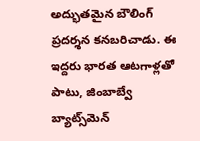అద్భుతమైన బౌలింగ్ ప్రదర్శన కనబరిచాడు. ఈ ఇద్దరు భారత ఆటగాళ్లతో పాటు, జింబాబ్వే బ్యాట్స్‌మెన్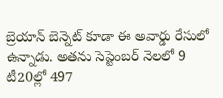బ్రెయాన్ బెన్నెట్ కూడా ఈ అవార్డు రేసులో ఉన్నాడు. అతను సెప్టెంబర్ నెలలో 9 టీ20ల్లో 497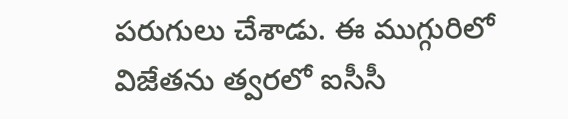పరుగులు చేశాడు. ఈ ముగ్గురిలో విజేతను త్వరలో ఐసీసీ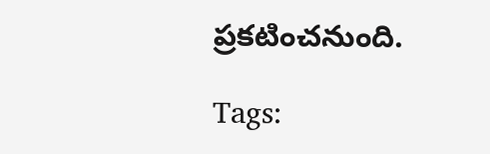ప్రకటించనుంది.

Tags: